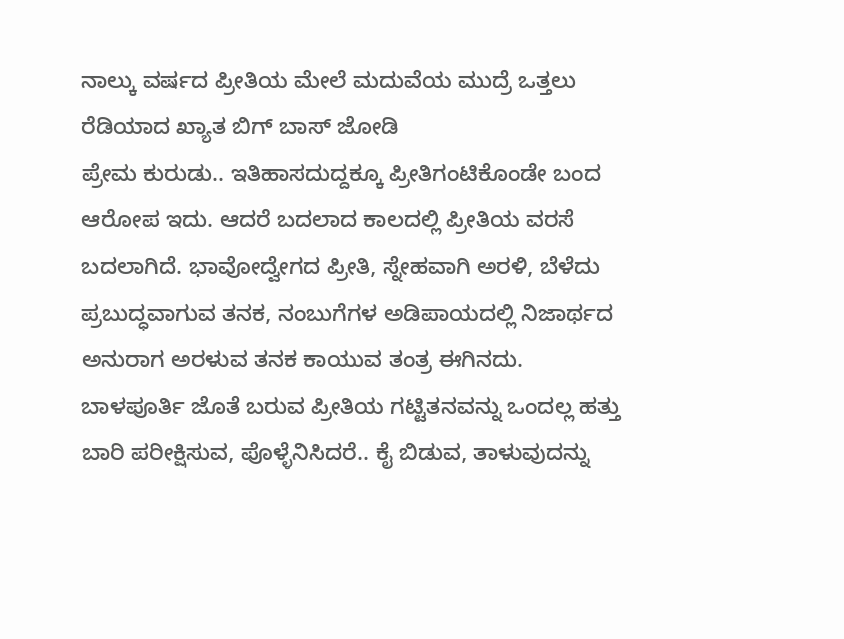ನಾಲ್ಕು ವರ್ಷದ ಪ್ರೀತಿಯ ಮೇಲೆ ಮದುವೆಯ ಮುದ್ರೆ ಒತ್ತಲು ರೆಡಿಯಾದ ಖ್ಯಾತ ಬಿಗ್ ಬಾಸ್ ಜೋಡಿ
ಪ್ರೇಮ ಕುರುಡು.. ಇತಿಹಾಸದುದ್ದಕ್ಕೂ ಪ್ರೀತಿಗಂಟಿಕೊಂಡೇ ಬಂದ ಆರೋಪ ಇದು. ಆದರೆ ಬದಲಾದ ಕಾಲದಲ್ಲಿ ಪ್ರೀತಿಯ ವರಸೆ ಬದಲಾಗಿದೆ. ಭಾವೋದ್ವೇಗದ ಪ್ರೀತಿ, ಸ್ನೇಹವಾಗಿ ಅರಳಿ, ಬೆಳೆದು ಪ್ರಬುದ್ಧವಾಗುವ ತನಕ, ನಂಬುಗೆಗಳ ಅಡಿಪಾಯದಲ್ಲಿ ನಿಜಾರ್ಥದ ಅನುರಾಗ ಅರಳುವ ತನಕ ಕಾಯುವ ತಂತ್ರ ಈಗಿನದು.
ಬಾಳಪೂರ್ತಿ ಜೊತೆ ಬರುವ ಪ್ರೀತಿಯ ಗಟ್ಟಿತನವನ್ನು ಒಂದಲ್ಲ ಹತ್ತು ಬಾರಿ ಪರೀಕ್ಷಿಸುವ, ಪೊಳ್ಳೆನಿಸಿದರೆ.. ಕೈ ಬಿಡುವ, ತಾಳುವುದನ್ನು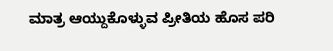ಮಾತ್ರ ಆಯ್ದುಕೊಳ್ಳುವ ಪ್ರೀತಿಯ ಹೊಸ ಪರಿ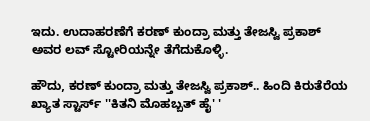ಇದು. ಉದಾಹರಣೆಗೆ ಕರಣ್ ಕುಂದ್ರಾ ಮತ್ತು ತೇಜಸ್ವಿ ಪ್ರಕಾಶ್ ಅವರ ಲವ್ ಸ್ಟೋರಿಯನ್ನೇ ತೆಗೆದುಕೊಳ್ಳಿ.

ಹೌದು, ಕರಣ್ ಕುಂದ್ರಾ ಮತ್ತು ತೇಜಸ್ವಿ ಪ್ರಕಾಶ್.. ಹಿಂದಿ ಕಿರುತೆರೆಯ ಖ್ಯಾತ ಸ್ಟಾರ್ಸ್ ''ಕಿತನಿ ಮೊಹಬ್ಬತ್ ಹೈ' '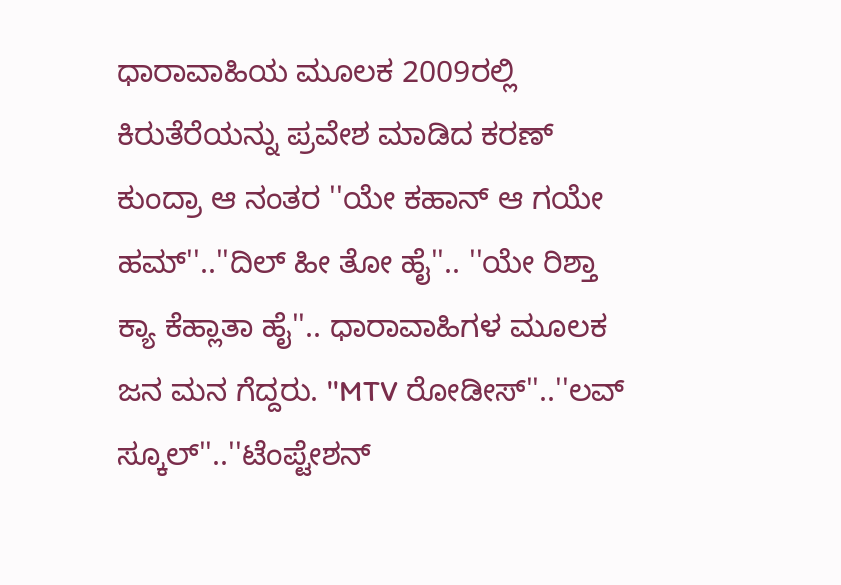ಧಾರಾವಾಹಿಯ ಮೂಲಕ 2009ರಲ್ಲಿ ಕಿರುತೆರೆಯನ್ನು ಪ್ರವೇಶ ಮಾಡಿದ ಕರಣ್ ಕುಂದ್ರಾ ಆ ನಂತರ ''ಯೇ ಕಹಾನ್ ಆ ಗಯೇ ಹಮ್''..''ದಿಲ್ ಹೀ ತೋ ಹೈ''.. ''ಯೇ ರಿಶ್ತಾ ಕ್ಯಾ ಕೆಹ್ಲಾತಾ ಹೈ''.. ಧಾರಾವಾಹಿಗಳ ಮೂಲಕ ಜನ ಮನ ಗೆದ್ದರು. ''MTV ರೋಡೀಸ್''..''ಲವ್ ಸ್ಕೂಲ್''..''ಟೆಂಪ್ಟೇಶನ್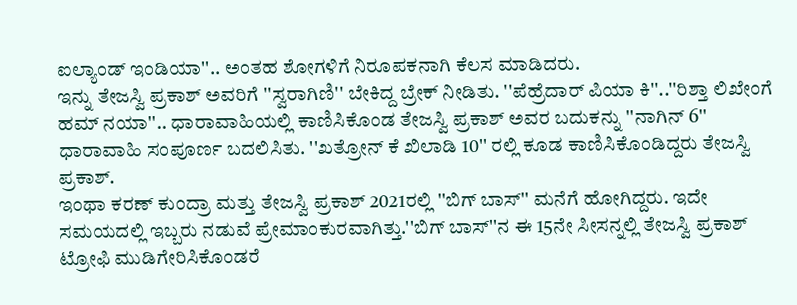ಐಲ್ಯಾಂಡ್ ಇಂಡಿಯಾ''.. ಅಂತಹ ಶೋಗಳಿಗೆ ನಿರೂಪಕನಾಗಿ ಕೆಲಸ ಮಾಡಿದರು.
ಇನ್ನು ತೇಜಸ್ವಿ ಪ್ರಕಾಶ್ ಅವರಿಗೆ ''ಸ್ವರಾಗಿಣಿ'' ಬೇಕಿದ್ದ ಬ್ರೇಕ್ ನೀಡಿತು. ''ಪೆಹ್ರೆದಾರ್ ಪಿಯಾ ಕಿ''..''ರಿಶ್ತಾ ಲಿಖೇಂಗೆ ಹಮ್ ನಯಾ''.. ಧಾರಾವಾಹಿಯಲ್ಲಿ ಕಾಣಿಸಿಕೊಂಡ ತೇಜಸ್ವಿ ಪ್ರಕಾಶ್ ಅವರ ಬದುಕನ್ನು ''ನಾಗಿನ್ 6'' ಧಾರಾವಾಹಿ ಸಂಪೂರ್ಣ ಬದಲಿಸಿತು. ''ಖತ್ರೋನ್ ಕೆ ಖಿಲಾಡಿ 10'' ರಲ್ಲಿ ಕೂಡ ಕಾಣಿಸಿಕೊಂಡಿದ್ದರು ತೇಜಸ್ವಿ ಪ್ರಕಾಶ್.
ಇಂಥಾ ಕರಣ್ ಕುಂದ್ರಾ ಮತ್ತು ತೇಜಸ್ವಿ ಪ್ರಕಾಶ್ 2021ರಲ್ಲಿ ''ಬಿಗ್ ಬಾಸ್'' ಮನೆಗೆ ಹೋಗಿದ್ದರು. ಇದೇ ಸಮಯದಲ್ಲಿ ಇಬ್ಬರು ನಡುವೆ ಪ್ರೇಮಾಂಕುರವಾಗಿತ್ತು.''ಬಿಗ್ ಬಾಸ್''ನ ಈ 15ನೇ ಸೀಸನ್ನಲ್ಲಿ ತೇಜಸ್ವಿ ಪ್ರಕಾಶ್ ಟ್ರೋಫಿ ಮುಡಿಗೇರಿಸಿಕೊಂಡರೆ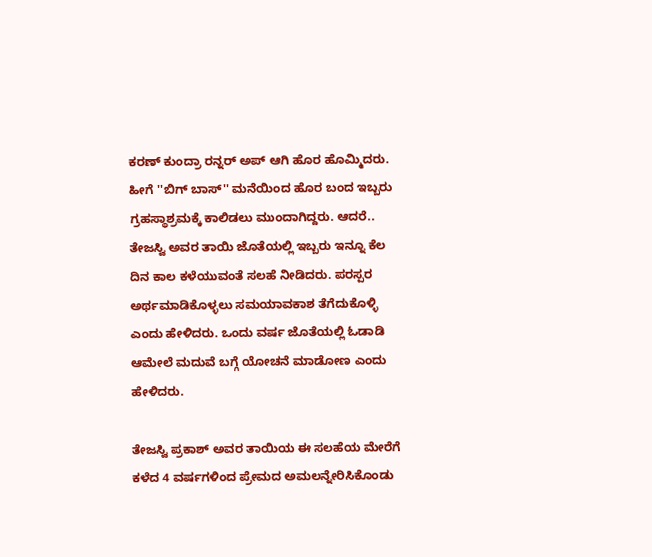ಕರಣ್ ಕುಂದ್ರಾ ರನ್ನರ್ ಅಪ್ ಆಗಿ ಹೊರ ಹೊಮ್ಮಿದರು.
ಹೀಗೆ ''ಬಿಗ್ ಬಾಸ್'' ಮನೆಯಿಂದ ಹೊರ ಬಂದ ಇಬ್ಬರು ಗ್ರಹಸ್ಥಾಶ್ರಮಕ್ಕೆ ಕಾಲಿಡಲು ಮುಂದಾಗಿದ್ದರು. ಆದರೆ.. ತೇಜಸ್ವಿ ಅವರ ತಾಯಿ ಜೊತೆಯಲ್ಲಿ ಇಬ್ಬರು ಇನ್ನೂ ಕೆಲ ದಿನ ಕಾಲ ಕಳೆಯುವಂತೆ ಸಲಹೆ ನೀಡಿದರು. ಪರಸ್ಪರ ಅರ್ಥಮಾಡಿಕೊಳ್ಳಲು ಸಮಯಾವಕಾಶ ತೆಗೆದುಕೊಳ್ಳಿ ಎಂದು ಹೇಳಿದರು. ಒಂದು ವರ್ಷ ಜೊತೆಯಲ್ಲಿ ಓಡಾಡಿ ಆಮೇಲೆ ಮದುವೆ ಬಗ್ಗೆ ಯೋಚನೆ ಮಾಡೋಣ ಎಂದು ಹೇಳಿದರು.

ತೇಜಸ್ವಿ ಪ್ರಕಾಶ್ ಅವರ ತಾಯಿಯ ಈ ಸಲಹೆಯ ಮೇರೆಗೆ ಕಳೆದ 4 ವರ್ಷಗಳಿಂದ ಪ್ರೇಮದ ಅಮಲನ್ನೇರಿಸಿಕೊಂಡು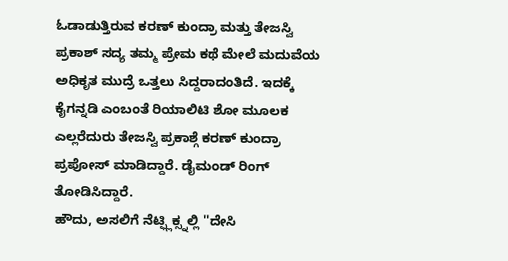ಓಡಾಡುತ್ತಿರುವ ಕರಣ್ ಕುಂದ್ರಾ ಮತ್ತು ತೇಜಸ್ವಿ ಪ್ರಕಾಶ್ ಸದ್ಯ ತಮ್ಮ ಪ್ರೇಮ ಕಥೆ ಮೇಲೆ ಮದುವೆಯ ಅಧಿಕೃತ ಮುದ್ರೆ ಒತ್ತಲು ಸಿದ್ದರಾದಂತಿದೆ. ಇದಕ್ಕೆ ಕೈಗನ್ನಡಿ ಎಂಬಂತೆ ರಿಯಾಲಿಟಿ ಶೋ ಮೂಲಕ ಎಲ್ಲರೆದುರು ತೇಜಸ್ವಿ ಪ್ರಕಾಶ್ಗೆ ಕರಣ್ ಕುಂದ್ರಾ ಪ್ರಪೋಸ್ ಮಾಡಿದ್ದಾರೆ. ಡೈಮಂಡ್ ರಿಂಗ್ ತೋಡಿಸಿದ್ದಾರೆ.
ಹೌದು, ಅಸಲಿಗೆ ನೆಟ್ಫ್ಲಿಕ್ಸ್ನಲ್ಲಿ ''ದೇಸಿ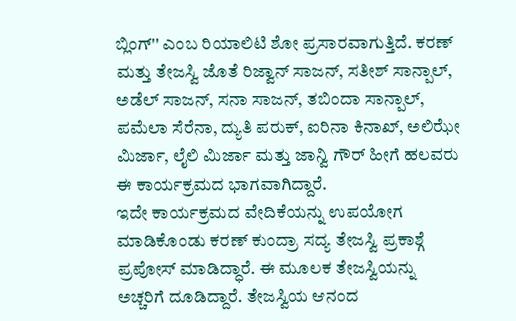ಬ್ಲಿಂಗ್'' ಎಂಬ ರಿಯಾಲಿಟಿ ಶೋ ಪ್ರಸಾರವಾಗುತ್ತಿದೆ. ಕರಣ್ ಮತ್ತು ತೇಜಸ್ವಿ ಜೊತೆ ರಿಜ್ವಾನ್ ಸಾಜನ್, ಸತೀಶ್ ಸಾನ್ಪಾಲ್, ಅಡೆಲ್ ಸಾಜನ್, ಸನಾ ಸಾಜನ್, ತಬಿಂದಾ ಸಾನ್ಪಾಲ್, ಪಮೆಲಾ ಸೆರೆನಾ, ದ್ಯುತಿ ಪರುಕ್, ಐರಿನಾ ಕಿನಾಖ್, ಅಲಿಝೇ ಮಿರ್ಜಾ, ಲೈಲಿ ಮಿರ್ಜಾ ಮತ್ತು ಜಾನ್ವಿ ಗೌರ್ ಹೀಗೆ ಹಲವರು ಈ ಕಾರ್ಯಕ್ರಮದ ಭಾಗವಾಗಿದ್ದಾರೆ.
ಇದೇ ಕಾರ್ಯಕ್ರಮದ ವೇದಿಕೆಯನ್ನು ಉಪಯೋಗ ಮಾಡಿಕೊಂಡು ಕರಣ್ ಕುಂದ್ರಾ ಸದ್ಯ ತೇಜಸ್ವಿ ಪ್ರಕಾಶ್ಗೆ ಪ್ರಪೋಸ್ ಮಾಡಿದ್ಧಾರೆ. ಈ ಮೂಲಕ ತೇಜಸ್ವಿಯನ್ನು ಅಚ್ಚರಿಗೆ ದೂಡಿದ್ದಾರೆ. ತೇಜಸ್ವಿಯ ಆನಂದ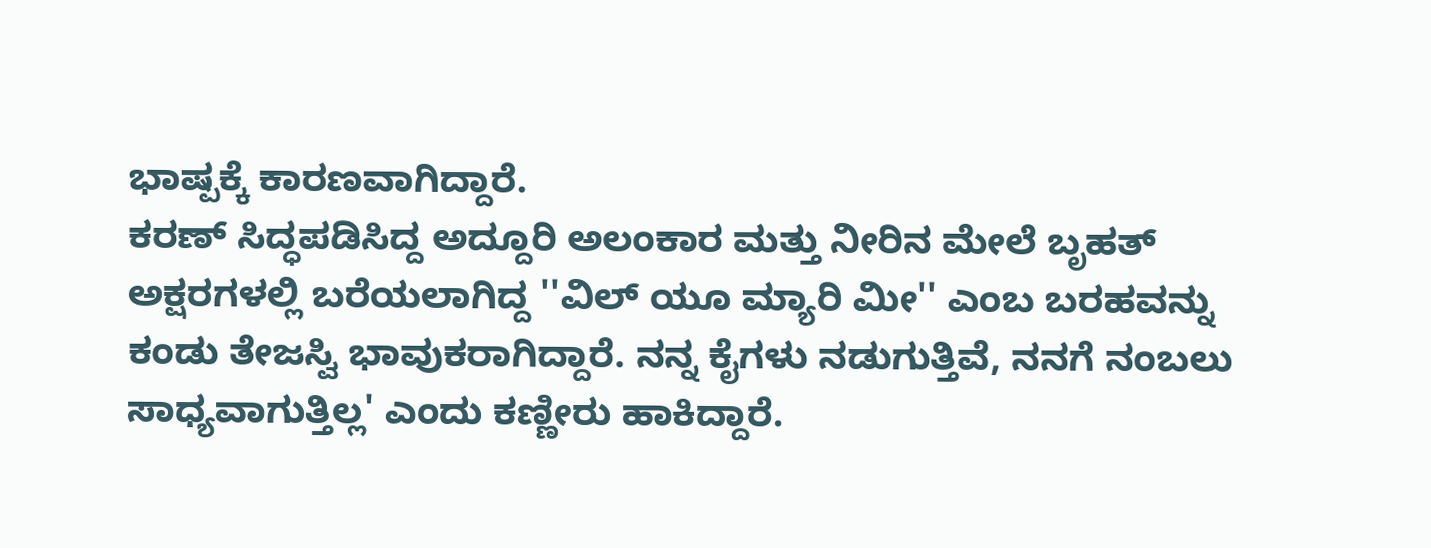ಭಾಷ್ಪಕ್ಕೆ ಕಾರಣವಾಗಿದ್ದಾರೆ.
ಕರಣ್ ಸಿದ್ಧಪಡಿಸಿದ್ದ ಅದ್ದೂರಿ ಅಲಂಕಾರ ಮತ್ತು ನೀರಿನ ಮೇಲೆ ಬೃಹತ್ ಅಕ್ಷರಗಳಲ್ಲಿ ಬರೆಯಲಾಗಿದ್ದ ''ವಿಲ್ ಯೂ ಮ್ಯಾರಿ ಮೀ'' ಎಂಬ ಬರಹವನ್ನು ಕಂಡು ತೇಜಸ್ವಿ ಭಾವುಕರಾಗಿದ್ದಾರೆ. ನನ್ನ ಕೈಗಳು ನಡುಗುತ್ತಿವೆ, ನನಗೆ ನಂಬಲು ಸಾಧ್ಯವಾಗುತ್ತಿಲ್ಲ' ಎಂದು ಕಣ್ಣೀರು ಹಾಕಿದ್ದಾರೆ.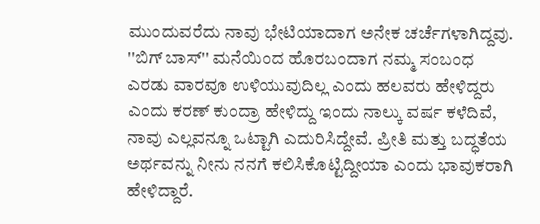ಮುಂದುವರೆದು ನಾವು ಭೇಟಿಯಾದಾಗ ಅನೇಕ ಚರ್ಚೆಗಳಾಗಿದ್ದವು. ''ಬಿಗ್ ಬಾಸ್'' ಮನೆಯಿಂದ ಹೊರಬಂದಾಗ ನಮ್ಮ ಸಂಬಂಧ ಎರಡು ವಾರವೂ ಉಳಿಯುವುದಿಲ್ಲ ಎಂದು ಹಲವರು ಹೇಳಿದ್ದರು ಎಂದು ಕರಣ್ ಕುಂದ್ರಾ ಹೇಳಿದ್ದು ಇಂದು ನಾಲ್ಕು ವರ್ಷ ಕಳೆದಿವೆ, ನಾವು ಎಲ್ಲವನ್ನೂ ಒಟ್ಟಾಗಿ ಎದುರಿಸಿದ್ದೇವೆ. ಪ್ರೀತಿ ಮತ್ತು ಬದ್ಧತೆಯ ಅರ್ಥವನ್ನು ನೀನು ನನಗೆ ಕಲಿಸಿಕೊಟ್ಟಿದ್ದೀಯಾ ಎಂದು ಭಾವುಕರಾಗಿ ಹೇಳಿದ್ದಾರೆ.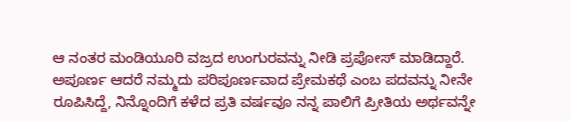ಆ ನಂತರ ಮಂಡಿಯೂರಿ ವಜ್ರದ ಉಂಗುರವನ್ನು ನೀಡಿ ಪ್ರಪೋಸ್ ಮಾಡಿದ್ದಾರೆ. ಅಪೂರ್ಣ ಆದರೆ ನಮ್ಮದು ಪರಿಪೂರ್ಣವಾದ ಪ್ರೇಮಕಥೆ ಎಂಬ ಪದವನ್ನು ನೀನೇ ರೂಪಿಸಿದ್ದೆ, ನಿನ್ನೊಂದಿಗೆ ಕಳೆದ ಪ್ರತಿ ವರ್ಷವೂ ನನ್ನ ಪಾಲಿಗೆ ಪ್ರೀತಿಯ ಅರ್ಥವನ್ನೇ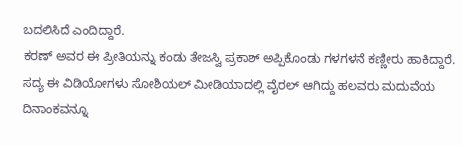ಬದಲಿಸಿದೆ ಎಂದಿದ್ದಾರೆ.
ಕರಣ್ ಅವರ ಈ ಪ್ರೀತಿಯನ್ನು ಕಂಡು ತೇಜಸ್ವಿ ಪ್ರಕಾಶ್ ಅಪ್ಪಿಕೊಂಡು ಗಳಗಳನೆ ಕಣ್ಣೀರು ಹಾಕಿದ್ದಾರೆ. ಸದ್ಯ ಈ ವಿಡಿಯೋಗಳು ಸೋಶಿಯಲ್ ಮೀಡಿಯಾದಲ್ಲಿ ವೈರಲ್ ಆಗಿದ್ದು ಹಲವರು ಮದುವೆಯ ದಿನಾಂಕವನ್ನೂ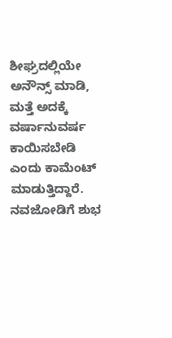ಶೀಘ್ರದಲ್ಲಿಯೇ ಅನೌನ್ಸ್ ಮಾಡಿ, ಮತ್ತೆ ಅದಕ್ಕೆ ವರ್ಷಾನುವರ್ಷ ಕಾಯಿಸಬೇಡಿ ಎಂದು ಕಾಮೆಂಟ್ ಮಾಡುತ್ತಿದ್ದಾರೆ. ನವಜೋಡಿಗೆ ಶುಭ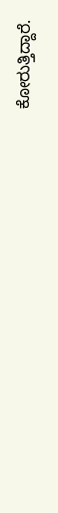ಕೋರುತ್ತಿದ್ದಾರೆ.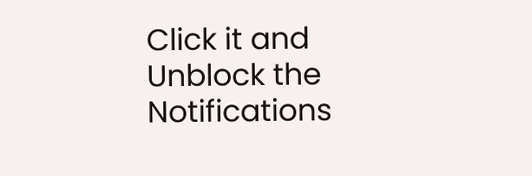Click it and Unblock the Notifications